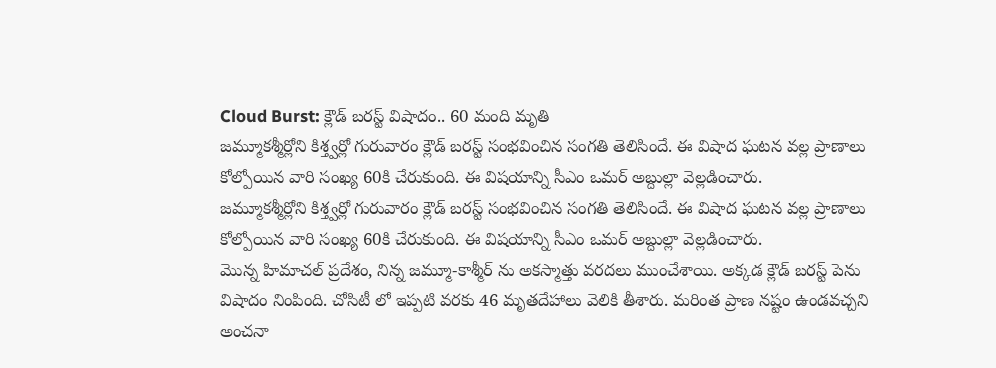Cloud Burst: క్లౌడ్ బరస్ట్ విషాదం.. 60 మంది మృతి
జమ్మూకశ్మీర్లోని కిశ్త్వర్లో గురువారం క్లౌడ్ బరస్ట్ సంభవించిన సంగతి తెలిసిందే. ఈ విషాద ఘటన వల్ల ప్రాణాలు కోల్పోయిన వారి సంఖ్య 60కి చేరుకుంది. ఈ విషయాన్ని సీఎం ఒమర్ అబ్దుల్లా వెల్లడించారు.
జమ్మూకశ్మీర్లోని కిశ్త్వర్లో గురువారం క్లౌడ్ బరస్ట్ సంభవించిన సంగతి తెలిసిందే. ఈ విషాద ఘటన వల్ల ప్రాణాలు కోల్పోయిన వారి సంఖ్య 60కి చేరుకుంది. ఈ విషయాన్ని సీఎం ఒమర్ అబ్దుల్లా వెల్లడించారు.
మొన్న హిమాచల్ ప్రదేశం, నిన్న జమ్మూ-కాశ్మీర్ ను అకస్మాత్తు వరదలు ముంచేశాయి. అక్కడ క్లౌడ్ బరస్ట్ పెను విషాదం నింపింది. చోసిటీ లో ఇప్పటి వరకు 46 మృతదేహాలు వెలికి తీశారు. మరింత ప్రాణ నష్టం ఉండవచ్చని అంచనా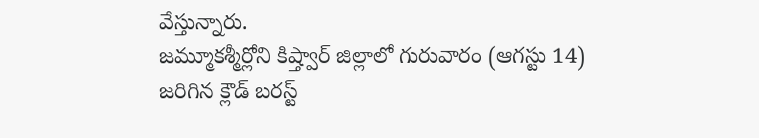వేస్తున్నారు.
జమ్మూకశ్మీర్లోని కిష్త్వార్ జిల్లాలో గురువారం (ఆగస్టు 14) జరిగిన క్లౌడ్ బరస్ట్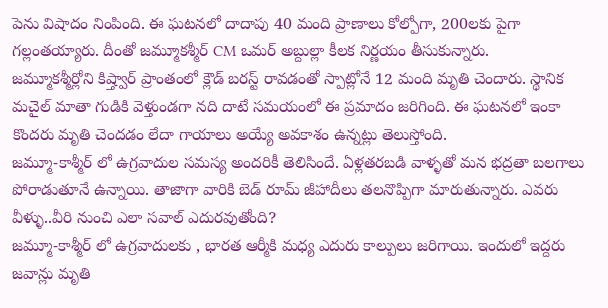పెను విషాదం నింపింది. ఈ ఘటనలో దాదాపు 40 మంది ప్రాణాలు కోల్పోగా, 200లకు పైగా గల్లంతయ్యారు. దీంతో జమ్మూకశ్మీర్ CM ఒమర్ అబ్దుల్లా కీలక నిర్ణయం తీసుకున్నారు.
జమ్మూకశ్మీర్లోని కిష్త్వార్ ప్రాంతంలో క్లౌడ్ బరస్ట్ రావడంతో స్పాట్లోనే 12 మంది మృతి చెందారు. స్థానిక మచైల్ మాతా గుడికి వెళ్తుండగా నది దాటే సమయంలో ఈ ప్రమాదం జరిగింది. ఈ ఘటనలో ఇంకా కొందరు మృతి చెందడం లేదా గాయాలు అయ్యే అవకాశం ఉన్నట్లు తెలుస్తోంది.
జమ్మూ-కాశ్మీర్ లో ఉగ్రవాదుల సమస్య అందరికీ తెలిసిందే. ఏళ్లతరబడి వాళ్ళతో మన భద్రతా బలగాలు పోరాడుతూనే ఉన్నాయి. తాజాగా వారికి బెడ్ రూమ్ జీహాదీలు తలనొప్పిగా మారుతున్నారు. ఎవరు వీళ్ళు..వీరి నుంచి ఎలా సవాల్ ఎదురవుతోంది?
జమ్మూ-కాశ్మీర్ లో ఉగ్రవాదులకు , భారత ఆర్మీకి మధ్య ఎదురు కాల్పులు జరిగాయి. ఇందులో ఇద్దరు జవాన్లు మృతి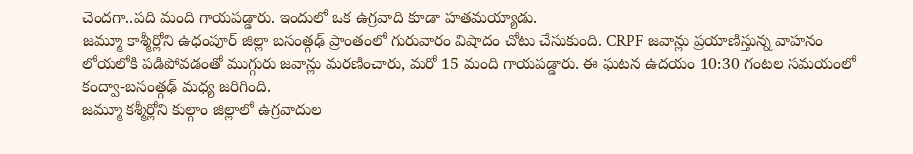చెందగా..పది మంది గాయపడ్డారు. ఇందులో ఒక ఉగ్రవాది కూడా హతమయ్యాడు.
జమ్మూ కాశ్మీర్లోని ఉధంపూర్ జిల్లా బసంత్గఢ్ ప్రాంతంలో గురువారం విషాదం చోటు చేసుకుంది. CRPF జవాన్లు ప్రయాణిస్తున్న వాహనం లోయలోకి పడిపోవడంతో ముగ్గురు జవాన్లు మరణించారు, మరో 15 మంది గాయపడ్డారు. ఈ ఘటన ఉదయం 10:30 గంటల సమయంలో కంద్వా-బసంత్గఢ్ మధ్య జరిగింది.
జమ్మూ కశ్మీర్లోని కుల్గాం జిల్లాలో ఉగ్రవాదుల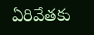ఏరివేతకు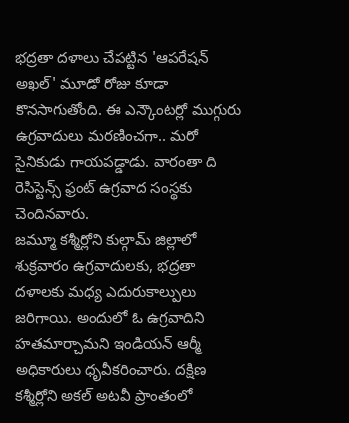భద్రతా దళాలు చేపట్టిన 'ఆపరేషన్ అఖల్' మూడో రోజు కూడా కొనసాగుతోంది. ఈ ఎన్కౌంటర్లో ముగ్గురు ఉగ్రవాదులు మరణించగా.. మరో సైనికుడు గాయపడ్డాడు. వారంతా ది రెసిస్టెన్స్ ఫ్రంట్ ఉగ్రవాద సంస్థకు చెందినవారు.
జమ్మూ కశ్మీర్లోని కుల్గామ్ జిల్లాలో శుక్రవారం ఉగ్రవాదులకు, భద్రతా దళాలకు మధ్య ఎదురుకాల్పులు జరిగాయి. అందులో ఓ ఉగ్రవాదిని హతమార్చామని ఇండియన్ ఆర్మీ అధికారులు ధృవీకరించారు. దక్షిణ కశ్మీర్లోని అకల్ అటవీ ప్రాంతంలో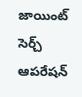జాయింట్ సెర్చ్ ఆపరేషన్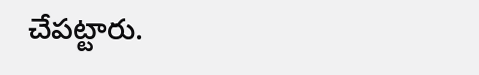చేపట్టారు.